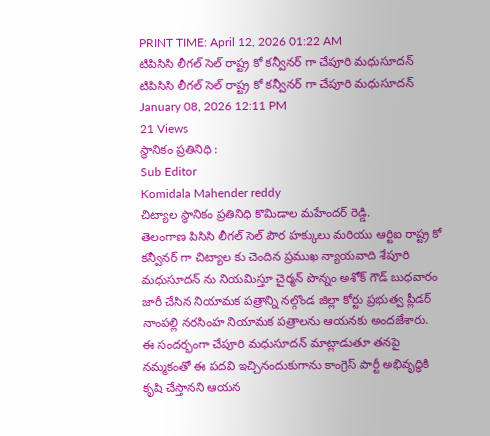PRINT TIME: April 12, 2026 01:22 AM
టిపిసిసి లీగల్ సెల్ రాష్ట్ర కో కన్వీనర్ గా చేపూరి మధుసూదన్
టిపిసిసి లీగల్ సెల్ రాష్ట్ర కో కన్వీనర్ గా చేపూరి మధుసూదన్
January 08, 2026 12:11 PM
21 Views
స్థానికం ప్రతినిధి :
Sub Editor
Komidala Mahender reddy
చిట్యాల స్థానికం ప్రతినిధి కొమిడాల మహేందర్ రెడ్డి.
తెలంగాణ పిసిసి లీగల్ సెల్ పౌర హక్కులు మరియు ఆర్టిఐ రాష్ట్ర కో కన్వీనర్ గా చిట్యాల కు చెందిన ప్రముఖ న్యాయవాది శేపూరి మధుసూదన్ ను నియమిస్తూ చైర్మన్ పొన్నం అశోక్ గౌడ్ బుధవారం జారీ చేసిన నియామక పత్రాన్ని నల్గొండ జిల్లా కోర్టు ప్రభుత్వ ప్లీడర్ నాంపల్లి నరసింహ నియామక పత్రాలను ఆయనకు అందజేశారు. ఈ సందర్భంగా చేపూరి మధుసూదన్ మాట్లాడుతూ తనపై నమ్మకంతో ఈ పదవి ఇచ్చినందుకుగాను కాంగ్రెస్ పార్టీ అభివృద్ధికి కృషి చేస్తానని ఆయన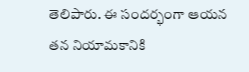తెలిపారు. ఈ సందర్భంగా ఆయన తన నియామకానికి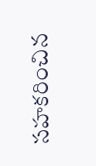సహకరించిన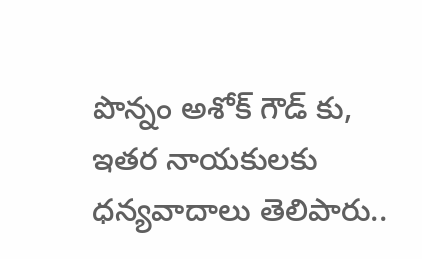పొన్నం అశోక్ గౌడ్ కు, ఇతర నాయకులకు ధన్యవాదాలు తెలిపారు..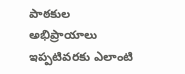పాఠకుల అభిప్రాయాలు
ఇప్పటివరకు ఎలాంటి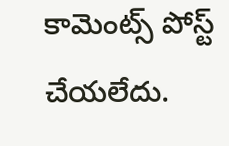కామెంట్స్ పోస్ట్ చేయలేదు.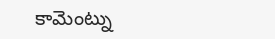కామెంట్ను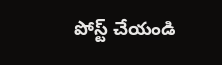పోస్ట్ చేయండి